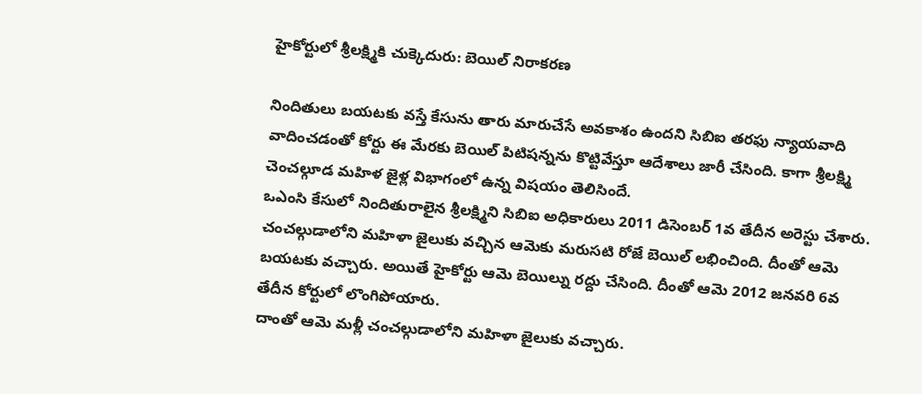హైకోర్టులో శ్రీలక్ష్మికి చుక్కెదురు: బెయిల్ నిరాకరణ

నిందితులు బయటకు వస్తే కేసును తారు మారుచేసే అవకాశం ఉందని సిబిఐ తరఫు న్యాయవాది వాదించడంతో కోర్టు ఈ మేరకు బెయిల్ పిటిషన్నను కొట్టివేస్తూ ఆదేశాలు జారీ చేసింది. కాగా శ్రీలక్ష్మి చెంచల్గూడ మహిళ జైళ్ల విభాగంలో ఉన్న విషయం తెలిసిందే.
ఒఎంసి కేసులో నిందితురాలైన శ్రీలక్ష్మిని సిబిఐ అధికారులు 2011 డిసెంబర్ 1వ తేదీన అరెస్టు చేశారు. చంచల్గుడాలోని మహిళా జైలుకు వచ్చిన ఆమెకు మరుసటి రోజే బెయిల్ లభించింది. దీంతో ఆమె బయటకు వచ్చారు. అయితే హైకోర్టు ఆమె బెయిల్ను రద్దు చేసింది. దీంతో ఆమె 2012 జనవరి 6వ తేదీన కోర్టులో లొంగిపోయారు.
దాంతో ఆమె మళ్లీ చంచల్గుడాలోని మహిళా జైలుకు వచ్చారు.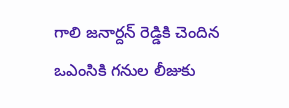గాలి జనార్దన్ రెడ్డికి చెందిన ఒఎంసికి గనుల లీజుకు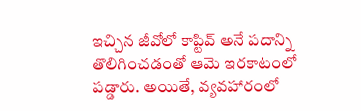ఇచ్చిన జీవోలో కాప్టివ్ అనే పదాన్ని తొలిగించడంతో ఆమె ఇరకాటంలో పడ్డారు. అయితే, వ్యవహారంలో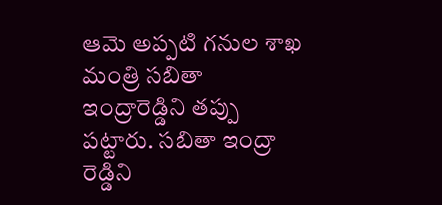ఆమె అప్పటి గనుల శాఖ మంత్రి సబితా ఇంద్రారెడ్డిని తప్పు పట్టారు. సబితా ఇంద్రా రెడ్డిని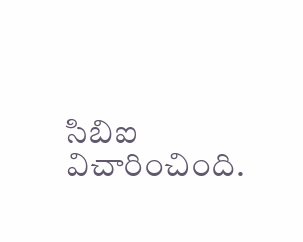సిబిఐ విచారించింది.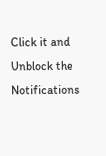Click it and Unblock the Notifications